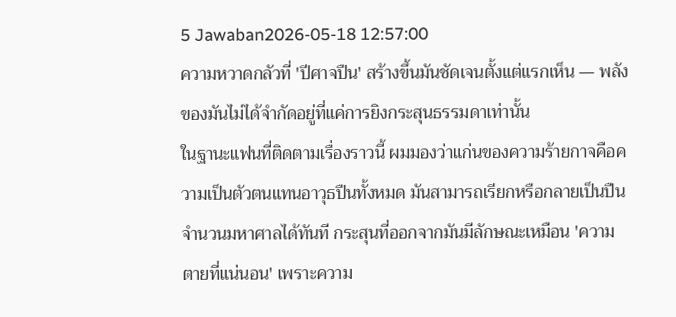5 Jawaban2026-05-18 12:57:00
ความหวาดกลัวที่ 'ปีศาจปืน' สร้างขึ้นมันชัดเจนตั้งแต่แรกเห็น — พลังของมันไม่ได้จำกัดอยู่ที่แค่การยิงกระสุนธรรมดาเท่านั้น
ในฐานะแฟนที่ติดตามเรื่องราวนี้ ผมมองว่าแก่นของความร้ายกาจคือความเป็นตัวตนแทนอาวุธปืนทั้งหมด มันสามารถเรียกหรือกลายเป็นปืนจำนวนมหาศาลได้ทันที กระสุนที่ออกจากมันมีลักษณะเหมือน 'ความตายที่แน่นอน' เพราะความ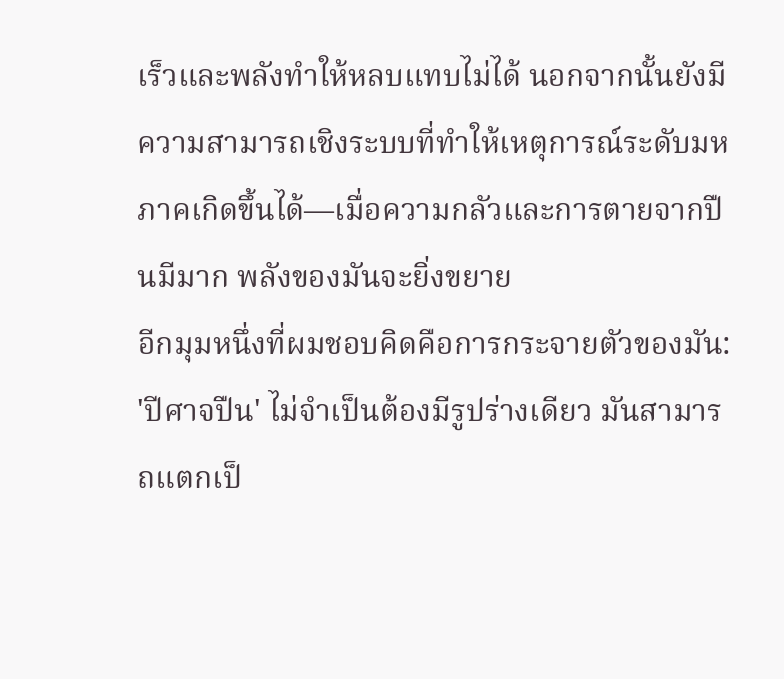เร็วและพลังทำให้หลบแทบไม่ได้ นอกจากนั้นยังมีความสามารถเชิงระบบที่ทำให้เหตุการณ์ระดับมหภาคเกิดขึ้นได้—เมื่อความกลัวและการตายจากปืนมีมาก พลังของมันจะยิ่งขยาย
อีกมุมหนึ่งที่ผมชอบคิดคือการกระจายตัวของมัน: 'ปีศาจปืน' ไม่จำเป็นต้องมีรูปร่างเดียว มันสามารถแตกเป็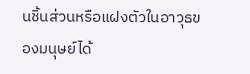นชิ้นส่วนหรือแฝงตัวในอาวุธของมนุษย์ได้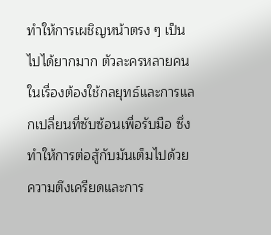ทำให้การเผชิญหน้าตรง ๆ เป็นไปได้ยากมาก ตัวละครหลายคนในเรื่องต้องใช้กลยุทธ์และการแลกเปลี่ยนที่ซับซ้อนเพื่อรับมือ ซึ่งทำให้การต่อสู้กับมันเต็มไปด้วยความตึงเครียดและการ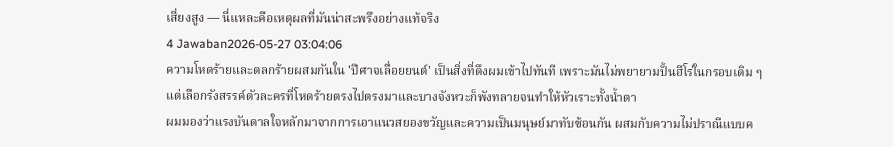เสี่ยงสูง — นี่แหละคือเหตุผลที่มันน่าสะพรึงอย่างแท้จริง
4 Jawaban2026-05-27 03:04:06
ความโหดร้ายและตลกร้ายผสมกันใน 'ปีศาจเลื่อยยนต์' เป็นสิ่งที่ดึงผมเข้าไปทันที เพราะมันไม่พยายามปั้นฮีโร่ในกรอบเดิม ๆ แต่เลือกรังสรรค์ตัวละครที่โหดร้ายตรงไปตรงมาและบางจังหวะก็พังทลายจนทำให้หัวเราะทั้งน้ำตา
ผมมองว่าแรงบันดาลใจหลักมาจากการเอาแนวสยองขวัญและความเป็นมนุษย์มาทับซ้อนกัน ผสมกับความไม่ปราณีแบบค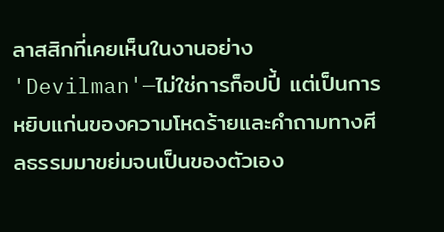ลาสสิกที่เคยเห็นในงานอย่าง 'Devilman'—ไม่ใช่การก็อปปี้ แต่เป็นการหยิบแก่นของความโหดร้ายและคำถามทางศีลธรรมมาขย่มจนเป็นของตัวเอง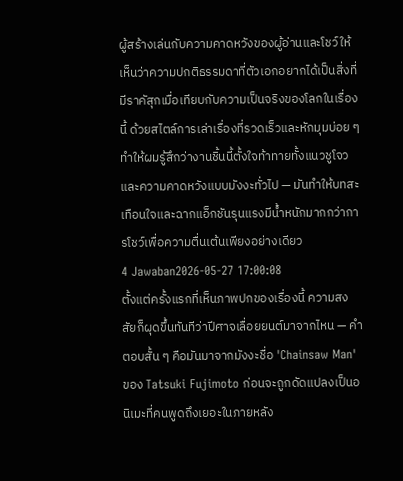ผู้สร้างเล่นกับความคาดหวังของผู้อ่านและโชว์ให้เห็นว่าความปกติธรรมดาที่ตัวเอกอยากได้เป็นสิ่งที่มีราคัสุกเมื่อเทียบกับความเป็นจริงของโลกในเรื่องนี้ ด้วยสไตล์การเล่าเรื่องที่รวดเร็วและหักมุมบ่อย ๆ ทำให้ผมรู้สึกว่างานชิ้นนี้ตั้งใจท้าทายทั้งแนวชูโจวและความคาดหวังแบบมังงะทั่วไป — มันทำให้บทสะเทือนใจและฉากแอ็กชันรุนแรงมีน้ำหนักมากกว่าการโชว์เพื่อความตื่นเต้นเพียงอย่างเดียว
4 Jawaban2026-05-27 17:00:08
ตั้งแต่ครั้งแรกที่เห็นภาพปกของเรื่องนี้ ความสงสัยก็ผุดขึ้นทันทีว่าปีศาจเลื่อยยนต์มาจากไหน — คำตอบสั้น ๆ คือมันมาจากมังงะชื่อ 'Chainsaw Man' ของ Tatsuki Fujimoto ก่อนจะถูกดัดแปลงเป็นอนิเมะที่คนพูดถึงเยอะในภายหลัง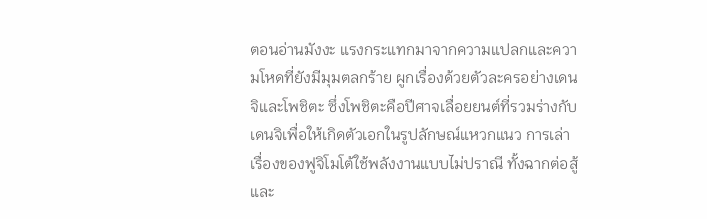ตอนอ่านมังงะ แรงกระแทกมาจากความแปลกและความโหดที่ยังมีมุมตลกร้าย ผูกเรื่องด้วยตัวละครอย่างเดนจิและโพชิตะ ซึ่งโพชิตะคือปีศาจเลื่อยยนต์ที่รวมร่างกับเดนจิเพื่อให้เกิดตัวเอกในรูปลักษณ์แหวกแนว การเล่าเรื่องของฟูจิโมโต้ใช้พลังงานแบบไม่ปราณี ทั้งฉากต่อสู้และ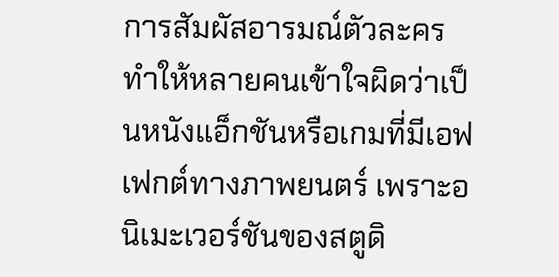การสัมผัสอารมณ์ตัวละคร ทำให้หลายคนเข้าใจผิดว่าเป็นหนังแอ็กชันหรือเกมที่มีเอฟเฟกต์ทางภาพยนตร์ เพราะอนิเมะเวอร์ชันของสตูดิ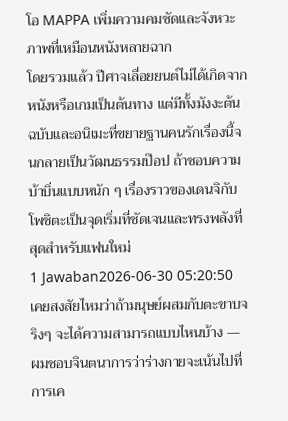โอ MAPPA เพิ่มความคมชัดและจังหวะภาพที่เหมือนหนังหลายฉาก
โดยรวมแล้ว ปีศาจเลื่อยยนต์ไม่ได้เกิดจากหนังหรือเกมเป็นต้นทาง แต่มีทั้งมังงะต้นฉบับและอนิเมะที่ขยายฐานคนรักเรื่องนี้จนกลายเป็นวัฒนธรรมป๊อป ถ้าชอบความบ้าบิ่นแบบหนัก ๆ เรื่องราวของเดนจิกับโพชิตะเป็นจุดเริ่มที่ชัดเจนและทรงพลังที่สุดสำหรับแฟนใหม่
1 Jawaban2026-06-30 05:20:50
เคยสงสัยไหมว่าถ้ามนุษย์ผสมกับตะขาบจริงๆ จะได้ความสามารถแบบไหนบ้าง — ผมชอบจินตนาการว่าร่างกายจะเน้นไปที่การเค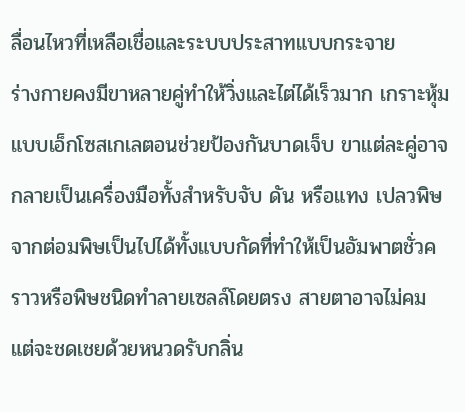ลื่อนไหวที่เหลือเชื่อและระบบประสาทแบบกระจาย
ร่างกายคงมีขาหลายคู่ทำให้วิ่งและไต่ได้เร็วมาก เกราะหุ้มแบบเอ็กโซสเกเลตอนช่วยป้องกันบาดเจ็บ ขาแต่ละคู่อาจกลายเป็นเครื่องมือทั้งสำหรับจับ ดัน หรือแทง เปลวพิษจากต่อมพิษเป็นไปได้ทั้งแบบกัดที่ทำให้เป็นอัมพาตชั่วคราวหรือพิษชนิดทำลายเซลล์โดยตรง สายตาอาจไม่คม แต่จะชดเชยด้วยหนวดรับกลิ่น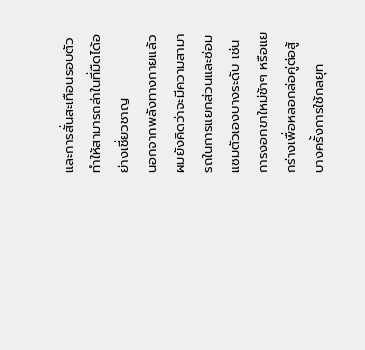และการสั่นสะเทือนรอบตัว ทำให้สามารถล่าในที่มืดได้อย่างเชี่ยวชาญ
นอกจากพลังทางกายแล้ว ผมยังคิดว่าจะมีความสามารถในการแยกส่วนและซ่อมแซมตัวเองบางระดับ เช่นการงอกขาใหม่ช้าๆ หรือแยกร่างเพื่อหลอกล่อคู่ต่อสู้ บางครั้งการใช้กลยุท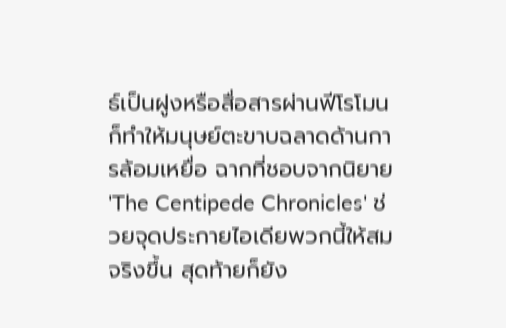ธ์เป็นฝูงหรือสื่อสารผ่านฟีโรโมนก็ทำให้มนุษย์ตะขาบฉลาดด้านการล้อมเหยื่อ ฉากที่ชอบจากนิยาย 'The Centipede Chronicles' ช่วยจุดประกายไอเดียพวกนี้ให้สมจริงขึ้น สุดท้ายก็ยัง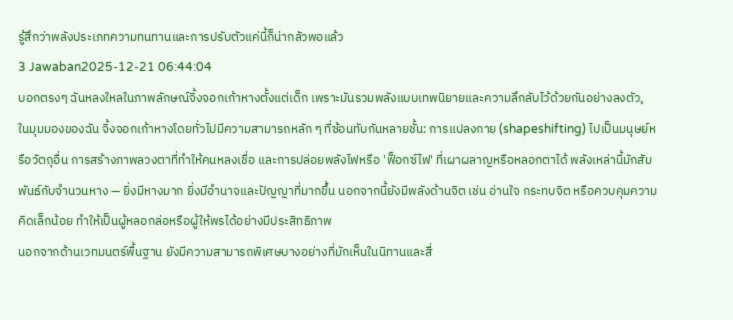รู้สึกว่าพลังประเภทความทนทานและการปรับตัวแค่นี้ก็น่ากลัวพอแล้ว
3 Jawaban2025-12-21 06:44:04
บอกตรงๆ ฉันหลงใหลในภาพลักษณ์จิ้งจอกเก้าหางตั้งแต่เด็ก เพราะมันรวมพลังแบบเทพนิยายและความลึกลับไว้ด้วยกันอย่างลงตัว。
ในมุมมองของฉัน จิ้งจอกเก้าหางโดยทั่วไปมีความสามารถหลัก ๆ ที่ซ้อนทับกันหลายชั้น: การแปลงกาย (shapeshifting) ไปเป็นมนุษย์หรือวัตถุอื่น การสร้างภาพลวงตาที่ทำให้คนหลงเชื่อ และการปล่อยพลังไฟหรือ 'ฟ็อกซ์ไฟ' ที่เผาผลาญหรือหลอกตาได้ พลังเหล่านี้มักสัมพันธ์กับจำนวนหาง — ยิ่งมีหางมาก ยิ่งมีอำนาจและปัญญาที่มากขึ้น นอกจากนี้ยังมีพลังด้านจิต เช่น อ่านใจ กระทบจิต หรือควบคุมความคิดเล็กน้อย ทำให้เป็นผู้หลอกล่อหรือผู้ให้พรได้อย่างมีประสิทธิภาพ
นอกจากด้านเวทมนตร์พื้นฐาน ยังมีความสามารถพิเศษบางอย่างที่มักเห็นในนิทานและสื่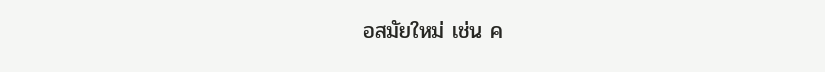อสมัยใหม่ เช่น ค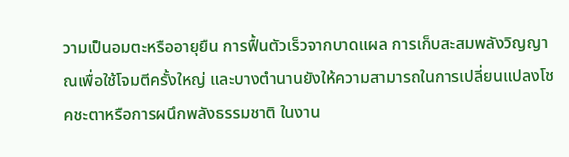วามเป็นอมตะหรืออายุยืน การฟื้นตัวเร็วจากบาดแผล การเก็บสะสมพลังวิญญาณเพื่อใช้โจมตีครั้งใหญ่ และบางตำนานยังให้ความสามารถในการเปลี่ยนแปลงโชคชะตาหรือการผนึกพลังธรรมชาติ ในงาน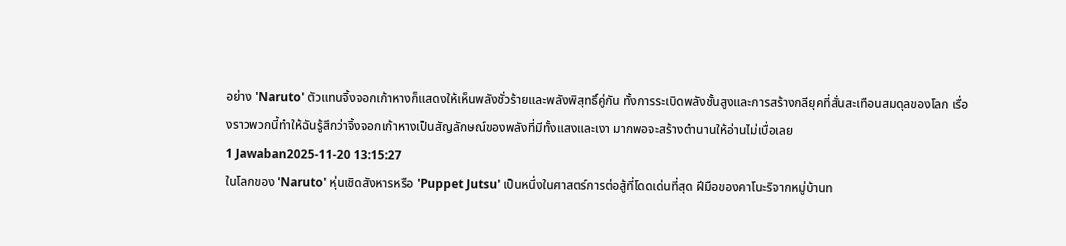อย่าง 'Naruto' ตัวแทนจิ้งจอกเก้าหางก็แสดงให้เห็นพลังชั่วร้ายและพลังพิสุทธิ์คู่กัน ทั้งการระเบิดพลังชั้นสูงและการสร้างกลียุคที่สั่นสะเทือนสมดุลของโลก เรื่องราวพวกนี้ทำให้ฉันรู้สึกว่าจิ้งจอกเก้าหางเป็นสัญลักษณ์ของพลังที่มีทั้งแสงและเงา มากพอจะสร้างตำนานให้อ่านไม่เบื่อเลย
1 Jawaban2025-11-20 13:15:27
ในโลกของ 'Naruto' หุ่นเชิดสังหารหรือ 'Puppet Jutsu' เป็นหนึ่งในศาสตร์การต่อสู้ที่โดดเด่นที่สุด ฝีมือของคาโนะริจากหมู่บ้านท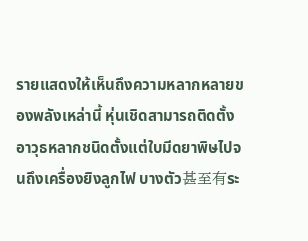รายแสดงให้เห็นถึงความหลากหลายของพลังเหล่านี้ หุ่นเชิดสามารถติดตั้งอาวุธหลากชนิดตั้งแต่ใบมีดยาพิษไปจนถึงเครื่องยิงลูกไฟ บางตัว甚至有ระ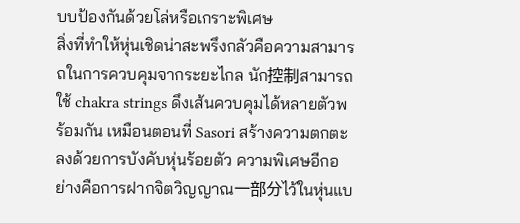บบป้องกันด้วยโล่หรือเกราะพิเศษ
สิ่งที่ทำให้หุ่นเชิดน่าสะพรึงกลัวคือความสามารถในการควบคุมจากระยะไกล นัก控制สามารถใช้ chakra strings ดึงเส้นควบคุมได้หลายตัวพร้อมกัน เหมือนตอนที่ Sasori สร้างความตกตะลงด้วยการบังคับหุ่นร้อยตัว ความพิเศษอีกอย่างคือการฝากจิตวิญญาณ一部分ไว้ในหุ่นแบ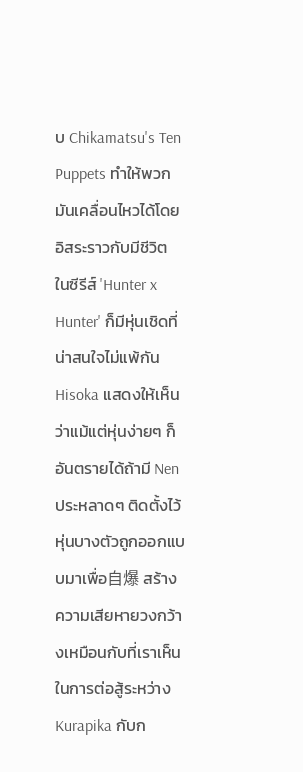บ Chikamatsu's Ten Puppets ทำให้พวกมันเคลื่อนไหวได้โดยอิสระราวกับมีชีวิต
ในซีรีส์ 'Hunter x Hunter' ก็มีหุ่นเชิดที่น่าสนใจไม่แพ้กัน Hisoka แสดงให้เห็นว่าแม้แต่หุ่นง่ายๆ ก็อันตรายได้ถ้ามี Nen ประหลาดๆ ติดตั้งไว้ หุ่นบางตัวถูกออกแบบมาเพื่อ自爆 สร้างความเสียหายวงกว้างเหมือนกับที่เราเห็นในการต่อสู้ระหว่าง Kurapika กับก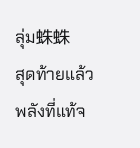ลุ่ม蛛蛛
สุดท้ายแล้วพลังที่แท้จ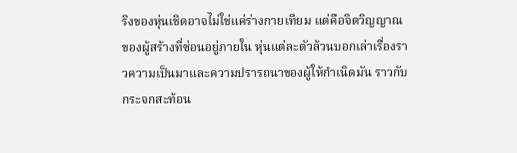ริงของหุ่นเชิดอาจไม่ใช่แค่ร่างกายเทียม แต่คือจิตวิญญาณของผู้สร้างที่ซ่อนอยู่ภายใน หุ่นแต่ละตัวล้วนบอกเล่าเรื่องราวความเป็นมาและความปรารถนาของผู้ให้กำเนิดมัน ราวกับกระจกสะท้อน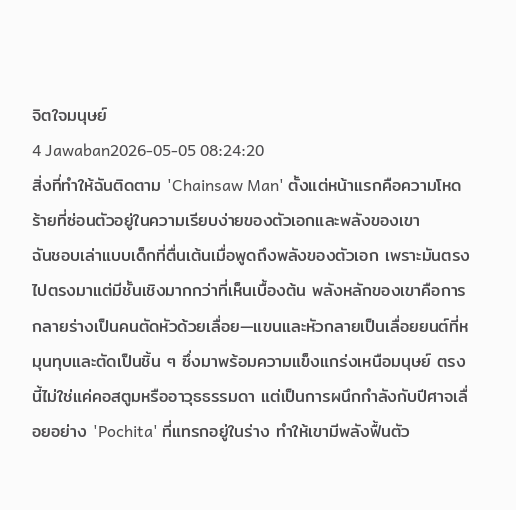จิตใจมนุษย์
4 Jawaban2026-05-05 08:24:20
สิ่งที่ทำให้ฉันติดตาม 'Chainsaw Man' ตั้งแต่หน้าแรกคือความโหดร้ายที่ซ่อนตัวอยู่ในความเรียบง่ายของตัวเอกและพลังของเขา
ฉันชอบเล่าแบบเด็กที่ตื่นเต้นเมื่อพูดถึงพลังของตัวเอก เพราะมันตรงไปตรงมาแต่มีชั้นเชิงมากกว่าที่เห็นเบื้องต้น พลังหลักของเขาคือการกลายร่างเป็นคนตัดหัวด้วยเลื่อย—แขนและหัวกลายเป็นเลื่อยยนต์ที่หมุนทุบและตัดเป็นชิ้น ๆ ซึ่งมาพร้อมความแข็งแกร่งเหนือมนุษย์ ตรงนี้ไม่ใช่แค่คอสตูมหรืออาวุธธรรมดา แต่เป็นการผนึกกำลังกับปีศาจเลื่อยอย่าง 'Pochita' ที่แทรกอยู่ในร่าง ทำให้เขามีพลังฟื้นตัว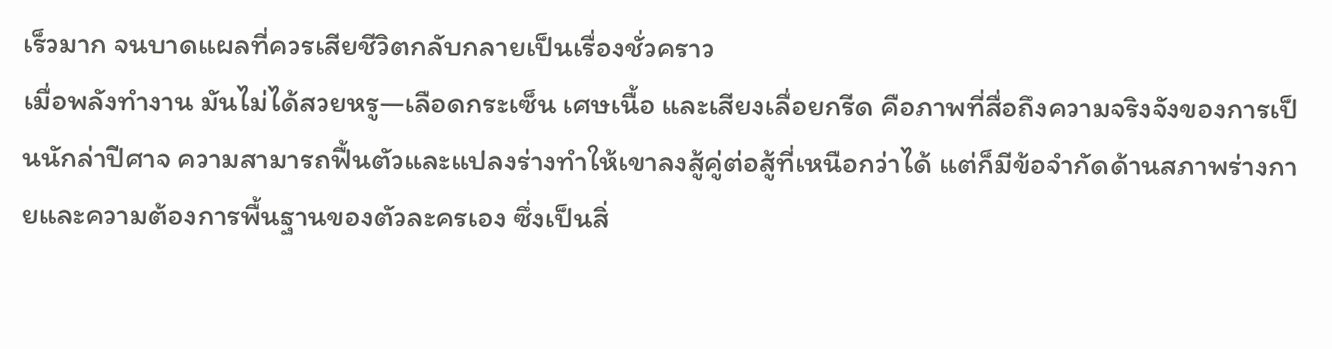เร็วมาก จนบาดแผลที่ควรเสียชีวิตกลับกลายเป็นเรื่องชั่วคราว
เมื่อพลังทำงาน มันไม่ได้สวยหรู—เลือดกระเซ็น เศษเนื้อ และเสียงเลื่อยกรีด คือภาพที่สื่อถึงความจริงจังของการเป็นนักล่าปีศาจ ความสามารถฟื้นตัวและแปลงร่างทำให้เขาลงสู้คู่ต่อสู้ที่เหนือกว่าได้ แต่ก็มีข้อจำกัดด้านสภาพร่างกายและความต้องการพื้นฐานของตัวละครเอง ซึ่งเป็นสิ่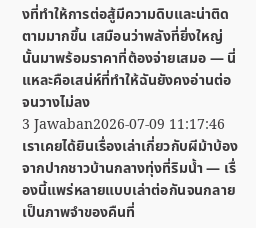งที่ทำให้การต่อสู้มีความดิบและน่าติดตามมากขึ้น เสมือนว่าพลังที่ยิ่งใหญ่นั้นมาพร้อมราคาที่ต้องจ่ายเสมอ — นี่แหละคือเสน่ห์ที่ทำให้ฉันยังคงอ่านต่อจนวางไม่ลง
3 Jawaban2026-07-09 11:17:46
เราเคยได้ยินเรื่องเล่าเกี่ยวกับผีม้าบ้องจากปากชาวบ้านกลางทุ่งที่ริมน้ำ — เรื่องนี้แพร่หลายแบบเล่าต่อกันจนกลายเป็นภาพจำของคืนที่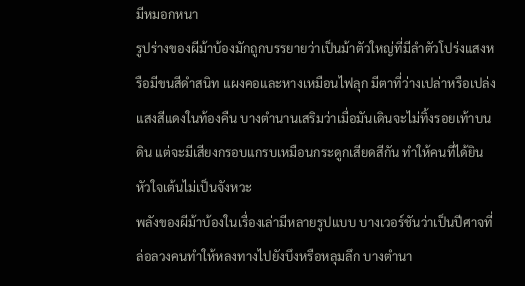มีหมอกหนา
รูปร่างของผีม้าบ้องมักถูกบรรยายว่าเป็นม้าตัวใหญ่ที่มีลำตัวโปร่งแสงหรือมีขนสีดำสนิท แผงคอและหางเหมือนไฟลุก มีตาที่ว่างเปล่าหรือเปล่งแสงสีแดงในท้องคืน บางตำนานเสริมว่าเมื่อมันเดินจะไม่ทิ้งรอยเท้าบนดิน แต่จะมีเสียงกรอบแกรบเหมือนกระดูกเสียดสีกัน ทำให้คนที่ได้ยินหัวใจเต้นไม่เป็นจังหวะ
พลังของผีม้าบ้องในเรื่องเล่ามีหลายรูปแบบ บางเวอร์ชันว่าเป็นปีศาจที่ล่อลวงคนทำให้หลงทางไปยังบึงหรือหลุมลึก บางตำนา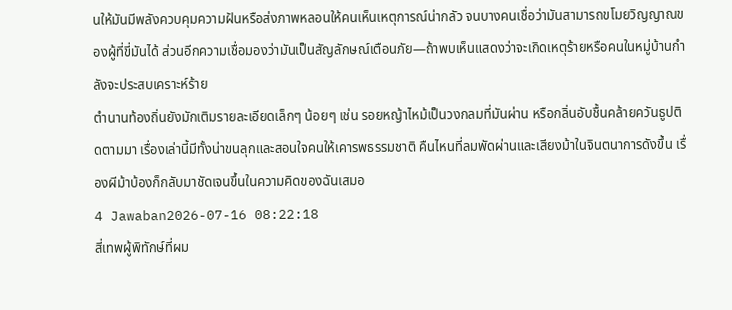นให้มันมีพลังควบคุมความฝันหรือส่งภาพหลอนให้คนเห็นเหตุการณ์น่ากลัว จนบางคนเชื่อว่ามันสามารถขโมยวิญญาณของผู้ที่ขี่มันได้ ส่วนอีกความเชื่อมองว่ามันเป็นสัญลักษณ์เตือนภัย—ถ้าพบเห็นแสดงว่าจะเกิดเหตุร้ายหรือคนในหมู่บ้านกำลังจะประสบเคราะห์ร้าย
ตำนานท้องถิ่นยังมักเติมรายละเอียดเล็กๆ น้อยๆ เช่น รอยหญ้าไหม้เป็นวงกลมที่มันผ่าน หรือกลิ่นอับชื้นคล้ายควันธูปติดตามมา เรื่องเล่านี้มีทั้งน่าขนลุกและสอนใจคนให้เคารพธรรมชาติ คืนไหนที่ลมพัดผ่านและเสียงม้าในจินตนาการดังขึ้น เรื่องผีม้าบ้องก็กลับมาชัดเจนขึ้นในความคิดของฉันเสมอ
4 Jawaban2026-07-16 08:22:18
สี่เทพผู้พิทักษ์ที่ผม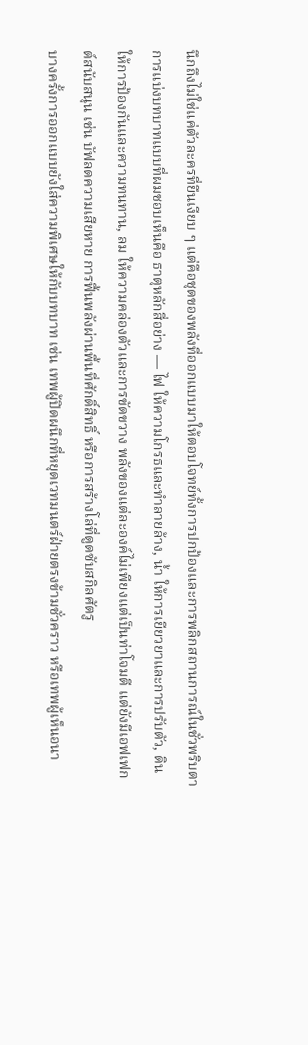นึกถึงไม่ใช่แค่ตัวละครที่ยืนเงียบ ๆ แต่คือชุดของพลังที่ออกแบบมาให้ตอบโจทย์ทั้งการปกป้องและการพลิกสถานการณ์ในชั่วพริบตา
การแบ่งบทบาทแบบที่ผมชอบเห็นคือ ธาตุหลักสี่อย่าง — ไฟ ให้ความโกรธและทำลายล้าง, น้ำ ให้การเยียวยาและการปรับตัว, ดิน ให้การป้องกันและความทนทาน, ลม ให้ความคล่องตัวและการขัดขวาง พลังของแต่ละองค์ไม่เพียงแต่เป็นท่าโจมตี แต่ยังมีเอฟเฟกต์สนับสนุน เช่น บัฟลดความเสียหาย การฟื้นพลังผ่านพื้นที่ศักดิ์สิทธิ์ หรือการสร้างโล่ที่ดูดซับสกิลศัตรู
บางครั้งการออกแบบยังใส่ความพิเศษให้กับบทบาท เช่น เทพผู้ปิดผนึกที่หยุดเวทมนตร์ฝ่ายตรงข้ามชั่วคราว หรือเทพผู้เห็นอนา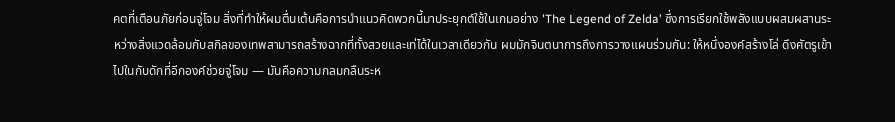คตที่เตือนภัยก่อนจู่โจม สิ่งที่ทำให้ผมตื่นเต้นคือการนำแนวคิดพวกนี้มาประยุกต์ใช้ในเกมอย่าง 'The Legend of Zelda' ซึ่งการเรียกใช้พลังแบบผสมผสานระหว่างสิ่งแวดล้อมกับสกิลของเทพสามารถสร้างฉากที่ทั้งสวยและเท่ได้ในเวลาเดียวกัน ผมมักจินตนาการถึงการวางแผนร่วมกัน: ให้หนึ่งองค์สร้างโล่ ดึงศัตรูเข้าไปในกับดักที่อีกองค์ช่วยจู่โจม — มันคือความกลมกลืนระห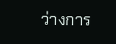ว่างการ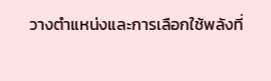วางตำแหน่งและการเลือกใช้พลังที่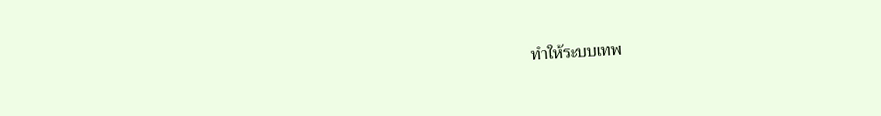ทำให้ระบบเทพ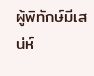ผู้พิทักษ์มีเสน่ห์